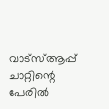വാട്സ്ആപ്പ് ചാറ്റിന്റെ പേരിൽ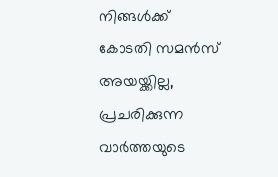നിങ്ങൾക്ക് കോടതി സമൻസ് അയയ്ക്കില്ല, പ്രചരിക്കുന്ന വാർത്തയുടെ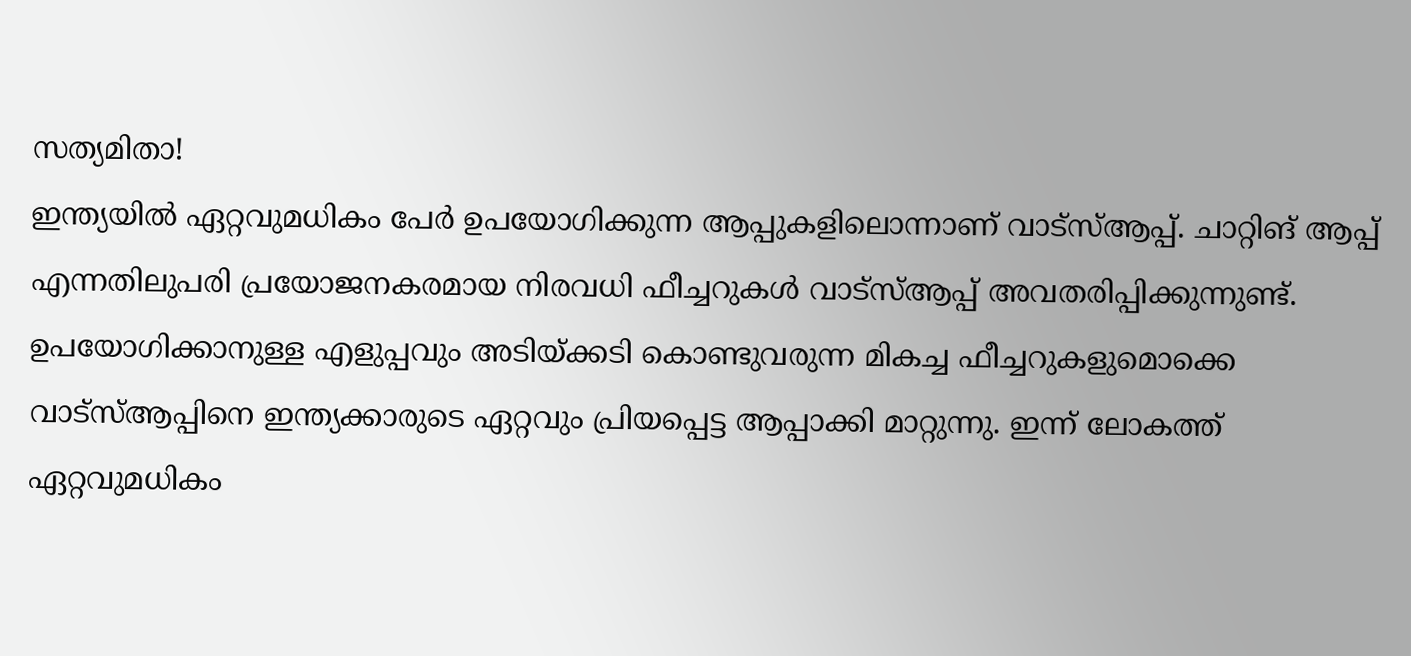സത്യമിതാ!
ഇന്ത്യയിൽ ഏറ്റവുമധികം പേർ ഉപയോഗിക്കുന്ന ആപ്പുകളിലൊന്നാണ് വാട്സ്ആപ്പ്. ചാറ്റിങ് ആപ്പ് എന്നതിലുപരി പ്രയോജനകരമായ നിരവധി ഫീച്ചറുകൾ വാട്സ്ആപ്പ് അവതരിപ്പിക്കുന്നുണ്ട്. ഉപയോഗിക്കാനുള്ള എളുപ്പവും അടിയ്ക്കടി കൊണ്ടുവരുന്ന മികച്ച ഫീച്ചറുകളുമൊക്കെ വാട്സ്ആപ്പിനെ ഇന്ത്യക്കാരുടെ ഏറ്റവും പ്രിയപ്പെട്ട ആപ്പാക്കി മാറ്റുന്നു. ഇന്ന് ലോകത്ത് ഏറ്റവുമധികം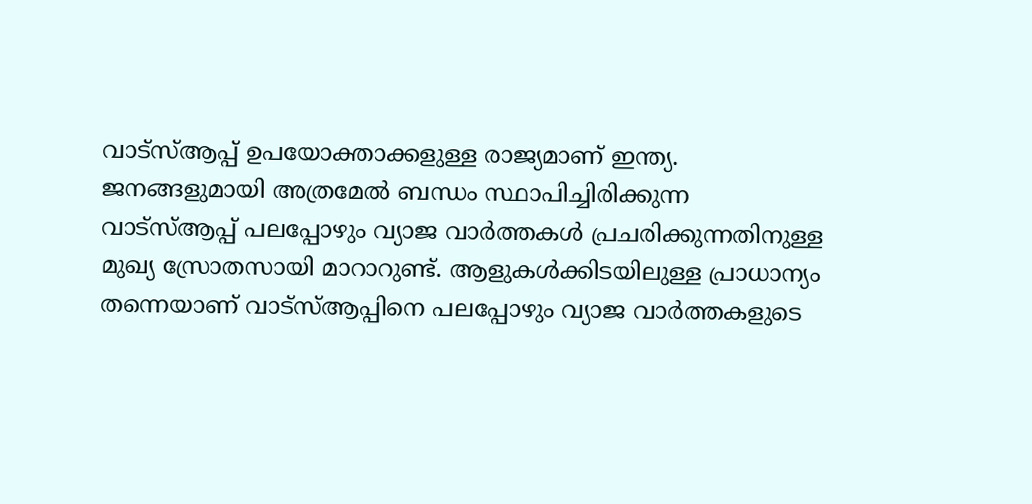വാട്സ്ആപ്പ് ഉപയോക്താക്കളുള്ള രാജ്യമാണ് ഇന്ത്യ.
ജനങ്ങളുമായി അത്രമേൽ ബന്ധം സ്ഥാപിച്ചിരിക്കുന്ന വാട്സ്ആപ്പ് പലപ്പോഴും വ്യാജ വാർത്തകൾ പ്രചരിക്കുന്നതിനുള്ള മുഖ്യ സ്രോതസായി മാറാറുണ്ട്. ആളുകൾക്കിടയിലുള്ള പ്രാധാന്യം തന്നെയാണ് വാട്സ്ആപ്പിനെ പലപ്പോഴും വ്യാജ വാർത്തകളുടെ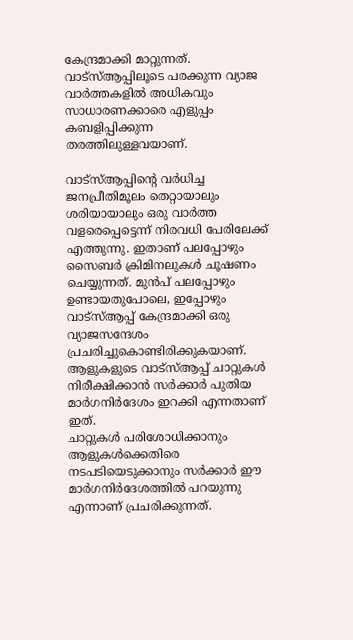കേന്ദ്രമാക്കി മാറ്റുന്നത്. വാട്സ്ആപ്പിലൂടെ പരക്കുന്ന വ്യാജ വാർത്തകളിൽ അധികവും സാധാരണക്കാരെ എളുപ്പം കബളിപ്പിക്കുന്ന തരത്തിലുള്ളവയാണ്.

വാട്സ്ആപ്പിന്റെ വർധിച്ച ജനപ്രീതിമൂലം തെറ്റായാലും ശരിയായാലും ഒരു വാർത്ത വളരെപ്പെട്ടെന്ന് നിരവധി പേരിലേക്ക് എത്തുന്നു. ഇതാണ് പലപ്പോഴും സൈബർ ക്രിമിനലുകൾ ചൂഷണം ചെയ്യുന്നത്. മുൻപ് പലപ്പോഴും ഉണ്ടായതുപോലെ, ഇപ്പോഴും വാട്സ്ആപ്പ് കേന്ദ്രമാക്കി ഒരു വ്യാജസന്ദേശം പ്രചരിച്ചുകൊണ്ടിരിക്കുകയാണ്. ആളുകളുടെ വാട്സ്ആപ്പ് ചാറ്റുകൾ നിരീക്ഷിക്കാൻ സർക്കാർ പുതിയ മാർഗനിർദേശം ഇറക്കി എന്നതാണ് ഇത്.
ചാറ്റുകൾ പരിശോധിക്കാനും ആളുകൾക്കെതിരെ നടപടിയെടുക്കാനും സർക്കാർ ഈ മാർഗനിർദേശത്തിൽ പറയുന്നു എന്നാണ് പ്രചരിക്കുന്നത്.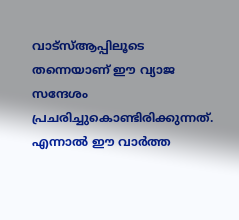വാട്സ്ആപ്പിലൂടെ തന്നെയാണ് ഈ വ്യാജ സന്ദേശം പ്രചരിച്ചുകൊണ്ടിരിക്കുന്നത്. എന്നാൽ ഈ വാർത്ത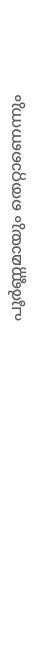പൂർണ്ണമായും തെറ്റാണെന്നും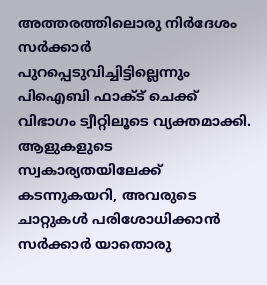അത്തരത്തിലൊരു നിർദേശം സർക്കാർ പുറപ്പെടുവിച്ചിട്ടില്ലെന്നും പിഐബി ഫാക്ട് ചെക്ക് വിഭാഗം ട്വീറ്റിലൂടെ വ്യക്തമാക്കി.
ആളുകളുടെ സ്വകാര്യതയിലേക്ക് കടന്നുകയറി, അവരുടെ ചാറ്റുകൾ പരിശോധിക്കാൻ സർക്കാർ യാതൊരു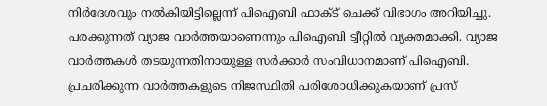നിർദേശവും നൽകിയിട്ടില്ലെന്ന് പിഐബി ഫാക്ട് ചെക്ക് വിഭാഗം അറിയിച്ചു. പരക്കുന്നത് വ്യാജ വാർത്തയാണെന്നും പിഐബി ട്വീറ്റിൽ വ്യക്തമാക്കി. വ്യാജ വാർത്തകൾ തടയുന്നതിനായുള്ള സർക്കാർ സംവിധാനമാണ് പിഐബി. പ്രചരിക്കുന്ന വാർത്തകളുടെ നിജസ്ഥിതി പരിശോധിക്കുകയാണ് പ്രസ്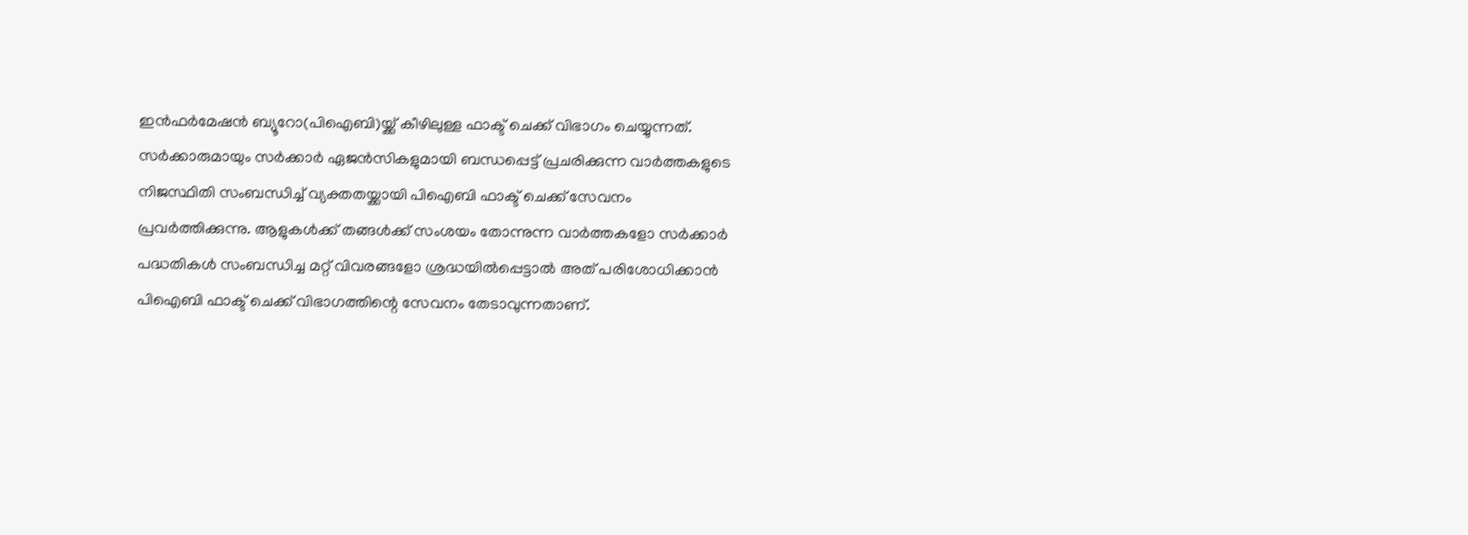ഇൻഫർമേഷൻ ബ്യൂറോ(പിഐബി)യ്ക്ക് കീഴിലുള്ള ഫാക്ട് ചെക്ക് വിഭാഗം ചെയ്യുന്നത്.
സർക്കാരുമായും സർക്കാർ ഏജൻസികളുമായി ബന്ധപ്പെട്ട് പ്രചരിക്കുന്ന വാർത്തകളുടെ നിജസ്ഥിതി സംബന്ധിച്ച് വ്യക്തതയ്ക്കായി പിഐബി ഫാക്ട് ചെക്ക് സേവനം പ്രവർത്തിക്കുന്നു. ആളുകൾക്ക് തങ്ങൾക്ക് സംശയം തോന്നുന്ന വാർത്തകളോ സർക്കാർ പദ്ധതികൾ സംബന്ധിച്ച മറ്റ് വിവരങ്ങളോ ശ്രദ്ധയിൽപ്പെട്ടാൽ അത് പരിശോധിക്കാൻ പിഐബി ഫാക്ട് ചെക്ക് വിഭാഗത്തിന്റെ സേവനം തേടാവുന്നതാണ്.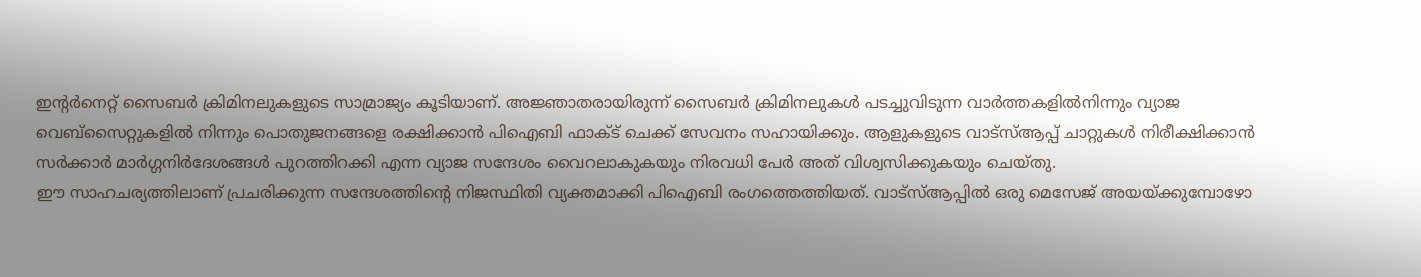ഇന്റർനെറ്റ് സൈബർ ക്രിമിനലുകളുടെ സാമ്രാജ്യം കൂടിയാണ്. അജ്ഞാതരായിരുന്ന് സൈബർ ക്രിമിനലുകൾ പടച്ചുവിടുന്ന വാർത്തകളിൽനിന്നും വ്യാജ വെബ്സൈറ്റുകളിൽ നിന്നും പൊതുജനങ്ങളെ രക്ഷിക്കാൻ പിഐബി ഫാക്ട് ചെക്ക് സേവനം സഹായിക്കും. ആളുകളുടെ വാട്സ്ആപ്പ് ചാറ്റുകൾ നിരീക്ഷിക്കാൻ സർക്കാർ മാർഗ്ഗനിർദേശങ്ങൾ പുറത്തിറക്കി എന്ന വ്യാജ സന്ദേശം വൈറലാകുകയും നിരവധി പേർ അത് വിശ്വസിക്കുകയും ചെയ്തു.
ഈ സാഹചര്യത്തിലാണ് പ്രചരിക്കുന്ന സന്ദേശത്തിന്റെ നിജസ്ഥിതി വ്യക്തമാക്കി പിഐബി രംഗത്തെത്തിയത്. വാട്സ്ആപ്പിൽ ഒരു മെസേജ് അയയ്ക്കുമ്പോഴോ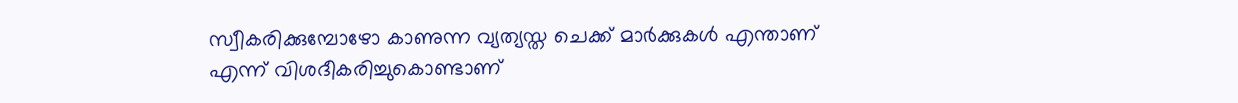സ്വീകരിക്കുമ്പോഴോ കാണുന്ന വ്യത്യസ്ത ചെക്ക് മാർക്കുകൾ എന്താണ് എന്ന് വിശദീകരിച്ചുകൊണ്ടാണ്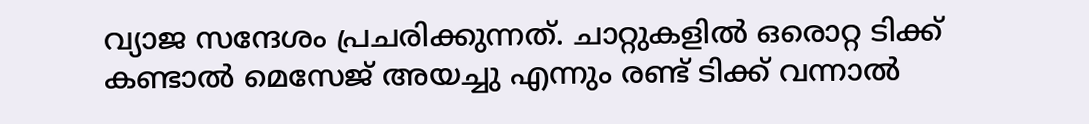വ്യാജ സന്ദേശം പ്രചരിക്കുന്നത്. ചാറ്റുകളിൽ ഒരൊറ്റ ടിക്ക് കണ്ടാൽ മെസേജ് അയച്ചു എന്നും രണ്ട് ടിക്ക് വന്നാൽ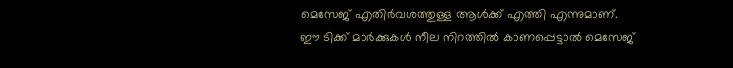മെസേജ് എതിർവശത്തുള്ള ആൾക്ക് എത്തി എന്നുമാണ്.
ഈ ടിക്ക് മാർക്കുകൾ നീല നിറത്തിൽ കാണപ്പെട്ടാൽ മെസേജ്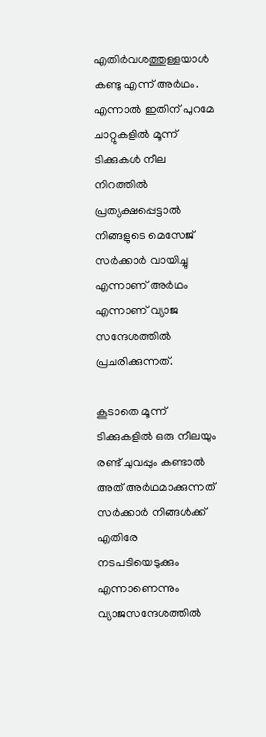എതിർവശത്തുള്ളയാൾ കണ്ടു എന്ന് അർഥം. എന്നാൽ ഇതിന് പുറമേ ചാറ്റുകളിൽ മൂന്ന് ടിക്കുകൾ നീല നിറത്തിൽ പ്രത്യക്ഷപ്പെട്ടാൽ നിങ്ങളുടെ മെസേജ് സർക്കാർ വായിച്ചു എന്നാണ് അർഥം എന്നാണ് വ്യാജ സന്ദേശത്തിൽ പ്രചരിക്കുന്നത്.

കൂടാതെ മൂന്ന് ടിക്കുകളിൽ ഒരു നീലയും രണ്ട് ചുവപ്പും കണ്ടാൽ അത് അർഥമാക്കുന്നത് സർക്കാർ നിങ്ങൾക്ക് എതിരേ നടപടിയെടുക്കും എന്നാണെന്നും വ്യാജസന്ദേശത്തിൽ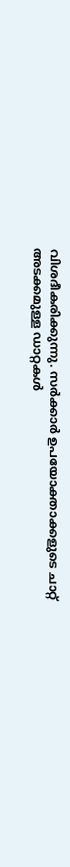വിശദീകരിക്കുന്നു. സർക്കാർ ഉപയോക്താക്കളുടെ ചാറ്റ് അടക്കമുള്ള ഡാറ്റകൾ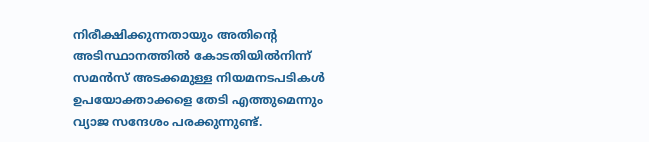നിരീക്ഷിക്കുന്നതായും അതിന്റെ അടിസ്ഥാനത്തിൽ കോടതിയിൽനിന്ന് സമൻസ് അടക്കമുള്ള നിയമനടപടികൾ ഉപയോക്താക്കളെ തേടി എത്തുമെന്നും വ്യാജ സന്ദേശം പരക്കുന്നുണ്ട്.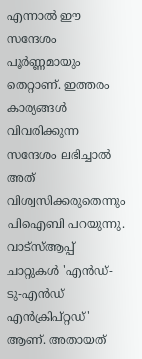എന്നാൽ ഈ സന്ദേശം പൂർണ്ണമായും തെറ്റാണ്. ഇത്തരം കാര്യങ്ങൾ വിവരിക്കുന്ന സന്ദേശം ലഭിച്ചാൽ അത് വിശ്വസിക്കരുതെന്നും പിഐബി പറയുന്നു. വാട്സ്ആപ്പ് ചാറ്റുകൾ 'എൻഡ്-ടു-എൻഡ് എൻക്രിപ്റ്റഡ്' ആണ്. അതായത്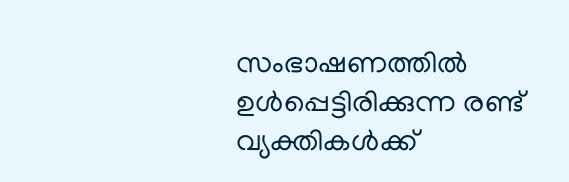സംഭാഷണത്തിൽ ഉൾപ്പെട്ടിരിക്കുന്ന രണ്ട് വ്യക്തികൾക്ക്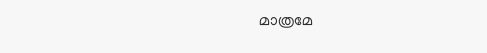മാത്രമേ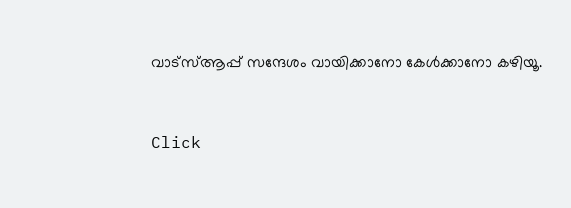വാട്സ്ആപ്പ് സന്ദേശം വായിക്കാനോ കേൾക്കാനോ കഴിയൂ.


Click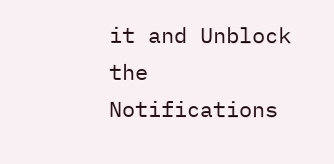it and Unblock the Notifications